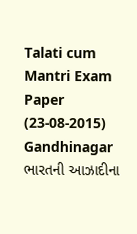Talati cum Mantri Exam Paper (23-08-2015) Gandhinagar
ભારતની આઝાદીના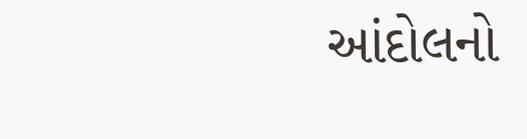આંદોલનો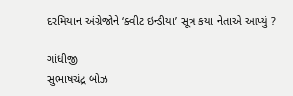દરમિયાન અંગ્રેજોને ‘ક્વીટ ઇન્ડીયા’ સૂત્ર કયા નેતાએ આપ્યું ?

ગાંધીજી
સુભાષચંદ્ર બોઝ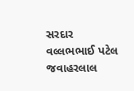સરદાર વલ્લભભાઈ પટેલ
જવાહરલાલ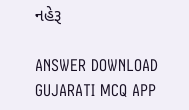નહેરૂ

ANSWER DOWNLOAD GUJARATI MCQ APP